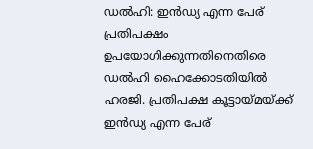ഡല്‍ഹി: ഇന്‍ഡ്യ എന്ന പേര് പ്രതിപക്ഷം ഉപയോഗിക്കുന്നതിനെതിരെ ഡല്‍ഹി ഹൈക്കോടതിയില്‍ ഹരജി. പ്രതിപക്ഷ കൂട്ടായ്മയ്ക്ക് ഇന്‍ഡ്യ എന്ന പേര്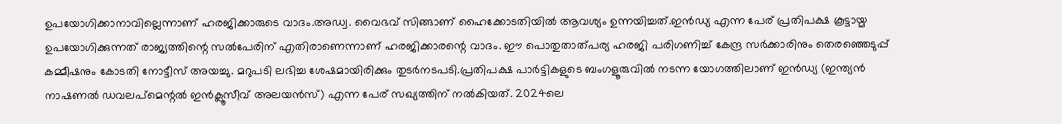ഉപയോഗിക്കാനാവില്ലെന്നാണ് ഹരജിക്കാരുടെ വാദം.അഡ്വ. വൈഭവ് സിങ്ങാണ് ഹൈക്കോടതിയില്‍ ആവശ്യം ഉന്നയിച്ചത്.ഇന്‍ഡ്യ എന്ന പേര് പ്രതിപക്ഷ കൂട്ടായ്മ ഉപയോഗിക്കുന്നത് രാജ്യത്തിന്റെ സല്‍പേരിന് എതിരാണെന്നാണ് ഹരജിക്കാരന്റെ വാദം. ഈ പൊതുതാത്പര്യ ഹരജി പരിഗണിച്ച് കേന്ദ്ര സര്‍ക്കാരിനും തെരഞ്ഞെടുപ്പ് കമ്മീഷനും കോടതി നോട്ടീസ് അയച്ചു. മറുപടി ലഭിച്ച ശേഷമായിരിക്കും തുടര്‍നടപടി.പ്രതിപക്ഷ പാര്‍ട്ടികളുടെ ബംഗളൂരുവില്‍ നടന്ന യോഗത്തിലാണ് ഇന്‍ഡ്യ (ഇന്ത്യന്‍ നാഷണല്‍ ഡവലപ്‌മെന്റല്‍ ഇന്‍ക്ലൂസീവ് അലയന്‍സ്) എന്ന പേര് സഖ്യത്തിന് നല്‍കിയത്. 2024ലെ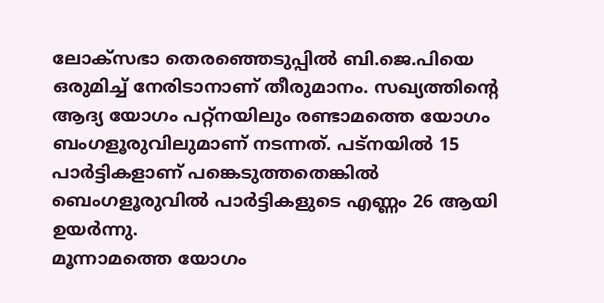ലോക്‌സഭാ തെരഞ്ഞെടുപ്പില്‍ ബി.ജെ.പിയെ ഒരുമിച്ച് നേരിടാനാണ് തീരുമാനം. സഖ്യത്തിന്റെ ആദ്യ യോഗം പറ്റ്‌നയിലും രണ്ടാമത്തെ യോഗം ബംഗളൂരുവിലുമാണ് നടന്നത്. പട്നയില്‍ 15 പാര്‍ട്ടികളാണ് പങ്കെടുത്തതെങ്കില്‍ ബെംഗളൂരുവില്‍ പാര്‍ട്ടികളുടെ എണ്ണം 26 ആയി ഉയര്‍ന്നു.
മൂന്നാമത്തെ യോഗം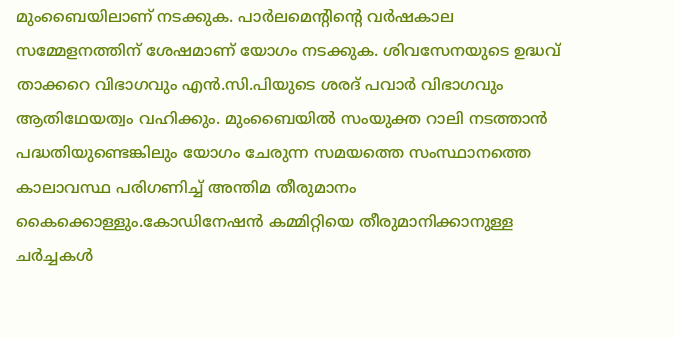മുംബൈയിലാണ് നടക്കുക. പാര്‍ലമെന്റിന്റെ വര്‍ഷകാല സമ്മേളനത്തിന് ശേഷമാണ് യോഗം നടക്കുക. ശിവസേനയുടെ ഉദ്ധവ് താക്കറെ വിഭാഗവും എന്‍.സി.പിയുടെ ശരദ് പവാര്‍ വിഭാഗവും ആതിഥേയത്വം വഹിക്കും. മുംബൈയില്‍ സംയുക്ത റാലി നടത്താന്‍ പദ്ധതിയുണ്ടെങ്കിലും യോഗം ചേരുന്ന സമയത്തെ സംസ്ഥാനത്തെ കാലാവസ്ഥ പരിഗണിച്ച് അന്തിമ തീരുമാനം കൈക്കൊള്ളും.കോഡിനേഷന്‍ കമ്മിറ്റിയെ തീരുമാനിക്കാനുള്ള ചര്‍ച്ചകള്‍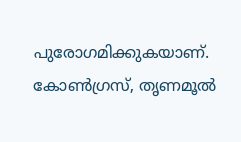പുരോഗമിക്കുകയാണ്. കോണ്‍ഗ്രസ്, തൃണമൂല്‍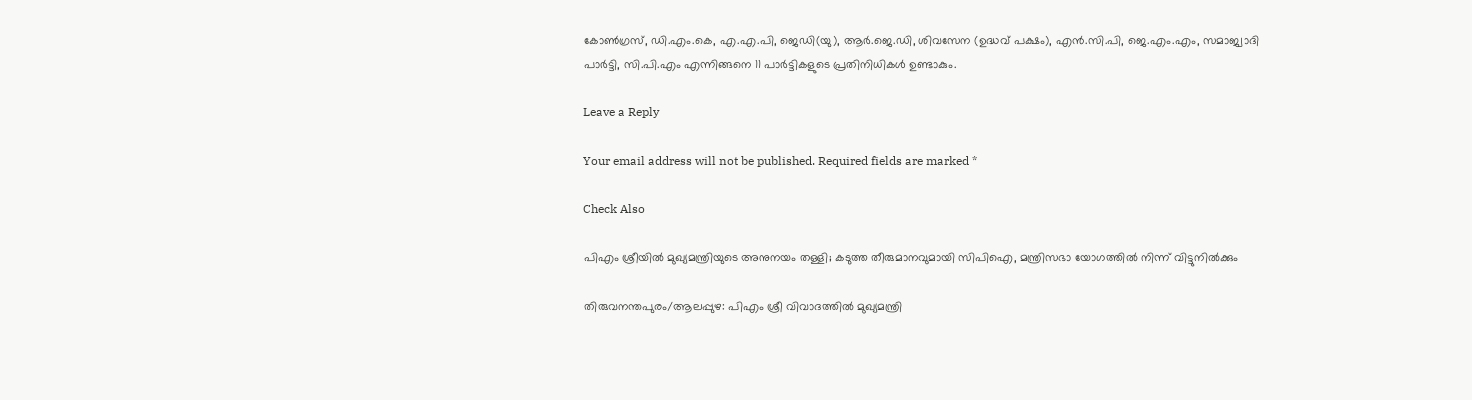കോണ്‍ഗ്രസ്, ഡി.എം.കെ, എ.എ.പി, ജെഡി(യു), ആര്‍.ജെ.ഡി, ശിവസേന (ഉദ്ധവ് പക്ഷം), എന്‍.സി.പി, ജെ.എം.എം, സമാജ്വാദി പാര്‍ട്ടി, സി.പി.എം എന്നിങ്ങനെ 11 പാര്‍ട്ടികളുടെ പ്രതിനിധികള്‍ ഉണ്ടാകും.

Leave a Reply

Your email address will not be published. Required fields are marked *

Check Also

പിഎം ശ്രീയില്‍ മുഖ്യമന്ത്രിയുടെ അനുനയം തള്ളി; കടുത്ത തീരുമാനവുമായി സിപിഐ, മന്ത്രിസഭാ യോഗത്തില്‍ നിന്ന് വിട്ടുനില്‍ക്കും

തിരുവനന്തപുരം/ആലപ്പുഴ: പിഎം ശ്രീ വിവാദത്തില്‍ മുഖ്യമന്ത്രി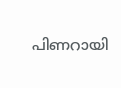പിണറായി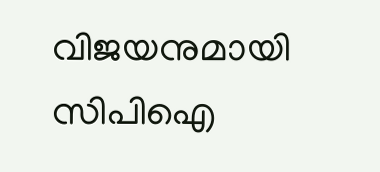വിജയനുമായി സിപിഐ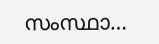സംസ്ഥാ…